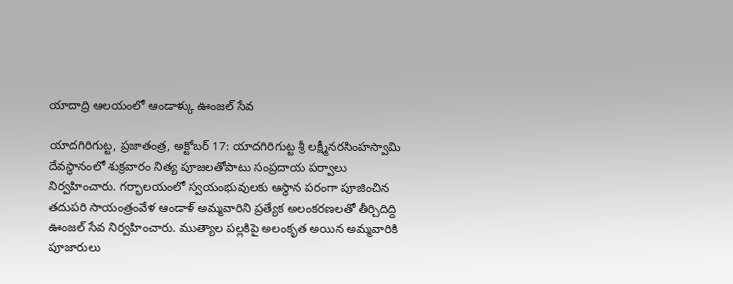యాదాద్రి ఆలయంలో ఆండాళ్కు ఊంజల్ సేవ

యాదగిరిగుట్ట, ప్రజాతంత్ర, అక్టోబర్ 17: యాదగిరిగుట్ట శ్రీ లక్ష్మీనరసింహస్వామి దేవస్థానంలో శుక్రవారం నిత్య పూజలతోపాటు సంప్రదాయ పర్వాలు నిర్వహించారు. గర్భాలయంలో స్వయంభువులకు ఆస్థాన పరంగా పూజించిన తదుపరి సాయంత్రంవేళ ఆండాళ్ అమ్మవారిని ప్రత్యేక అలంకరణలతో తీర్చిదిద్ది ఊంజల్ సేవ నిర్వహించారు. ముత్యాల పల్లకిపై అలంకృత అయిన అమ్మవారికి పూజారులు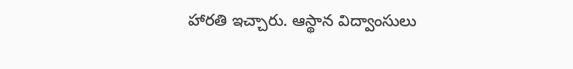హారతి ఇచ్చారు. ఆస్థాన విద్వాంసులు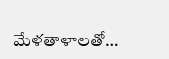మేళతాళాలతో…